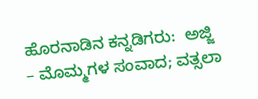ಹೊರನಾಡಿನ ಕನ್ನಡಿಗರು:  ಅಜ್ಜಿ – ಮೊಮ್ಮಗಳ ಸಂವಾದ; ವತ್ಸಲಾ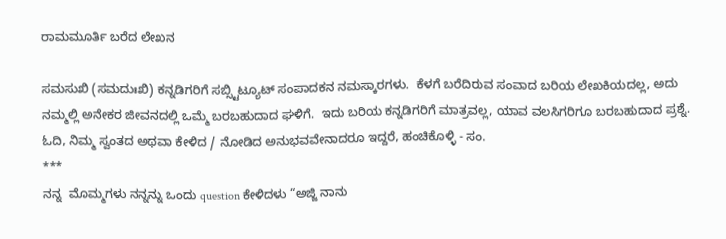ರಾಮಮೂರ್ತಿ ಬರೆದ ಲೇಖನ

ಸಮಸುಖಿ (ಸಮದುಃಖಿ) ಕನ್ನಡಿಗರಿಗೆ ಸಬ್ಸ್ಟಿಟ್ಯೂಟ್ ಸಂಪಾದಕನ ನಮಸ್ಕಾರಗಳು.  ಕೆಳಗೆ ಬರೆದಿರುವ ಸಂವಾದ ಬರಿಯ ಲೇಖಕಿಯದಲ್ಲ, ಅದು ನಮ್ಮಲ್ಲಿ ಅನೇಕರ ಜೀವನದಲ್ಲಿ ಒಮ್ಮೆ ಬರಬಹುದಾದ ಘಳಿಗೆ.  ಇದು ಬರಿಯ ಕನ್ನಡಿಗರಿಗೆ ಮಾತ್ರವಲ್ಲ, ಯಾವ ವಲಸಿಗರಿಗೂ ಬರಬಹುದಾದ ಪ್ರಶ್ನೆ. ಓದಿ, ನಿಮ್ಮ ಸ್ವಂತದ ಅಥವಾ ಕೇಳಿದ / ನೋಡಿದ ಅನುಭವವೇನಾದರೂ ಇದ್ದರೆ, ಹಂಚಿಕೊಳ್ಳಿ - ಸಂ.
***
ನನ್ನ  ಮೊಮ್ಮಗಳು ನನ್ನನ್ನು ಒಂದು question ಕೇಳಿದಳು “ಅಜ್ಜಿ ನಾನು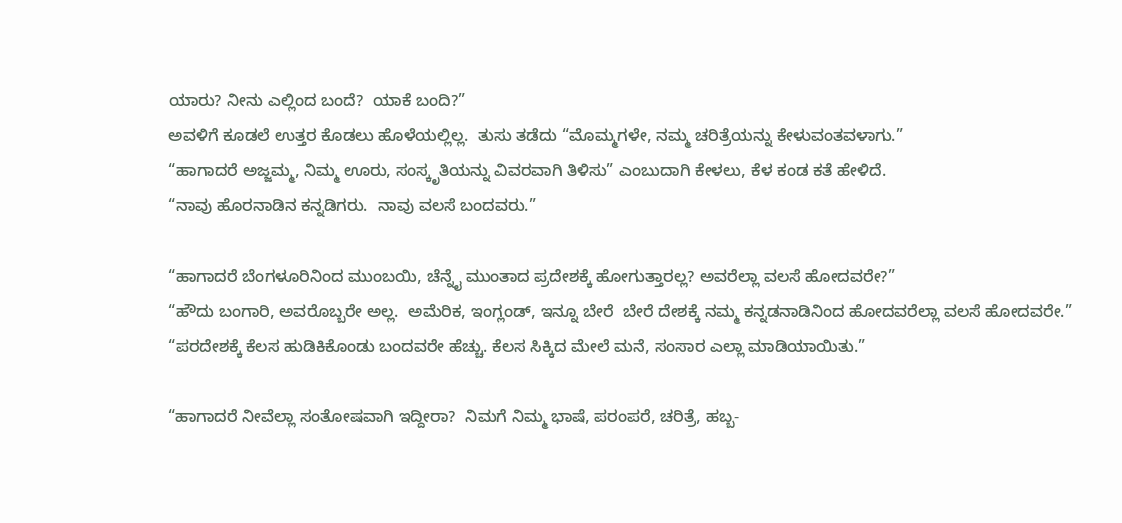ಯಾರು? ನೀನು ಎಲ್ಲಿಂದ ಬಂದೆ?  ಯಾಕೆ ಬಂದಿ?”
ಅವಳಿಗೆ ಕೂಡಲೆ ಉತ್ತರ ಕೊಡಲು ಹೊಳೆಯಲ್ಲಿಲ್ಲ.  ತುಸು ತಡೆದು “ಮೊಮ್ಮಗಳೇ, ನಮ್ಮ ಚರಿತ್ರೆಯನ್ನು ಕೇಳುವಂತವಳಾಗು.”
“ಹಾಗಾದರೆ ಅಜ್ಜಮ್ಮ, ನಿಮ್ಮ ಊರು, ಸಂಸ್ಕೃತಿಯನ್ನು ವಿವರವಾಗಿ ತಿಳಿಸು” ಎಂಬುದಾಗಿ ಕೇಳಲು, ಕೆಳ ಕಂಡ ಕತೆ ಹೇಳಿದೆ.
“ನಾವು ಹೊರನಾಡಿನ ಕನ್ನಡಿಗರು.  ನಾವು ವಲಸೆ ಬಂದವರು.”

“ಹಾಗಾದರೆ ಬೆಂಗಳೂರಿನಿಂದ ಮುಂಬಯಿ, ಚೆನ್ನೈ ಮುಂತಾದ ಪ್ರದೇಶಕ್ಕೆ ಹೋಗುತ್ತಾರಲ್ಲ? ಅವರೆಲ್ಲಾ ವಲಸೆ ಹೋದವರೇ?”
“ಹೌದು ಬಂಗಾರಿ, ಅವರೊಬ್ಬರೇ ಅಲ್ಲ.  ಅಮೆರಿಕ, ಇಂಗ್ಲಂಡ್‌, ಇನ್ನೂ ಬೇರೆ  ಬೇರೆ ದೇಶಕ್ಕೆ ನಮ್ಮ ಕನ್ನಡನಾಡಿನಿಂದ ಹೋದವರೆಲ್ಲಾ ವಲಸೆ ಹೋದವರೇ.”
“ಪರದೇಶಕ್ಕೆ ಕೆಲಸ ಹುಡಿಕಿಕೊಂಡು ಬಂದವರೇ ಹೆಚ್ಚು. ಕೆಲಸ ಸಿಕ್ಕಿದ ಮೇಲೆ ಮನೆ, ಸಂಸಾರ ಎಲ್ಲಾ ಮಾಡಿಯಾಯಿತು.”

“ಹಾಗಾದರೆ ನೀವೆಲ್ಲಾ ಸಂತೋಷವಾಗಿ ಇದ್ದೀರಾ?  ನಿಮಗೆ ನಿಮ್ಮ ಭಾಷೆ, ಪರಂಪರೆ, ಚರಿತ್ರೆ, ಹಬ್ಬ-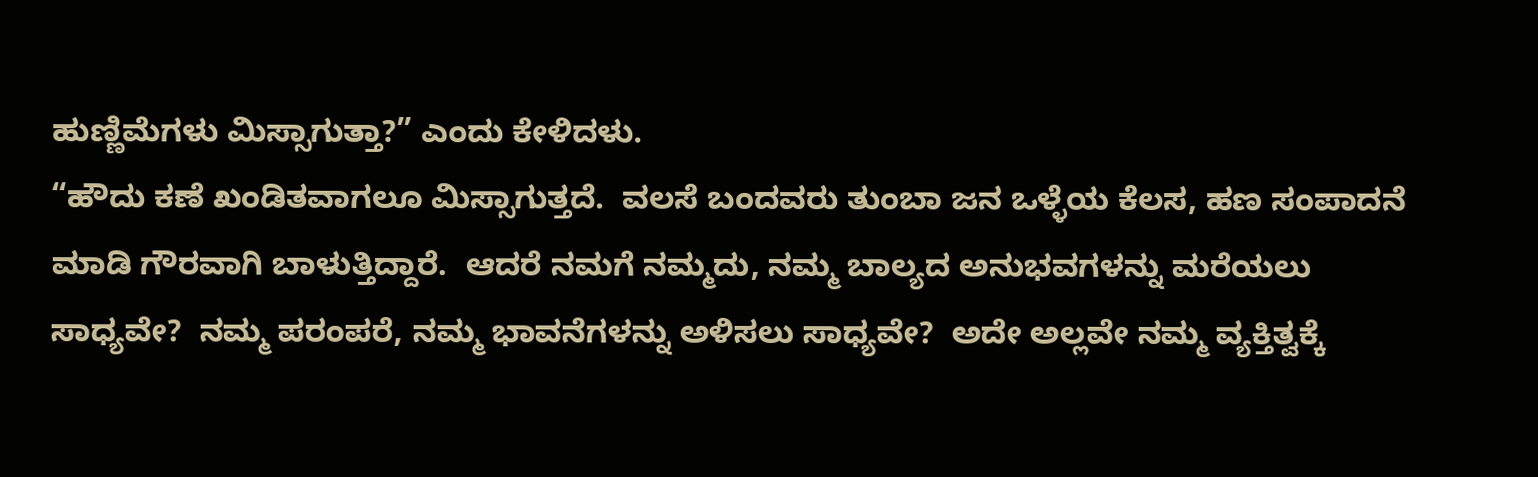ಹುಣ್ಣಿಮೆಗಳು ಮಿಸ್ಸಾಗುತ್ತಾ?” ಎಂದು ಕೇಳಿದಳು.
“ಹೌದು ಕಣೆ ಖಂಡಿತವಾಗಲೂ ಮಿಸ್ಸಾಗುತ್ತದೆ.  ವಲಸೆ ಬಂದವರು ತುಂಬಾ ಜನ ಒಳ್ಳೆಯ ಕೆಲಸ, ಹಣ ಸಂಪಾದನೆ ಮಾಡಿ ಗೌರವಾಗಿ ಬಾಳುತ್ತಿದ್ದಾರೆ.  ಆದರೆ ನಮಗೆ ನಮ್ಮದು, ನಮ್ಮ ಬಾಲ್ಯದ ಅನುಭವಗಳನ್ನು ಮರೆಯಲು ಸಾಧ್ಯವೇ?  ನಮ್ಮ ಪರಂಪರೆ, ನಮ್ಮ ಭಾವನೆಗಳನ್ನು ಅಳಿಸಲು ಸಾಧ್ಯವೇ?  ಅದೇ ಅಲ್ಲವೇ ನಮ್ಮ ವ್ಯಕ್ತಿತ್ವಕ್ಕೆ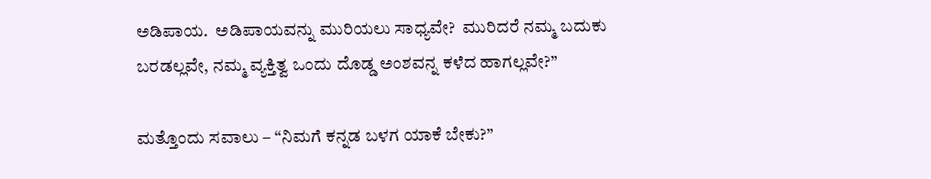ಅಡಿಪಾಯ.  ಅಡಿಪಾಯವನ್ನು ಮುರಿಯಲು ಸಾಧ್ಯವೇ?  ಮುರಿದರೆ ನಮ್ಮ ಬದುಕು ಬರಡಲ್ಲವೇ, ನಮ್ಮ ವ್ಯಕ್ತಿತ್ವ ಒಂದು ದೊಡ್ಡ ಅಂಶವನ್ನ ಕಳೆದ ಹಾಗಲ್ಲವೇ?”

ಮತ್ತೊಂದು ಸವಾಲು – “ನಿಮಗೆ ಕನ್ನಡ ಬಳಗ ಯಾಕೆ ಬೇಕು?”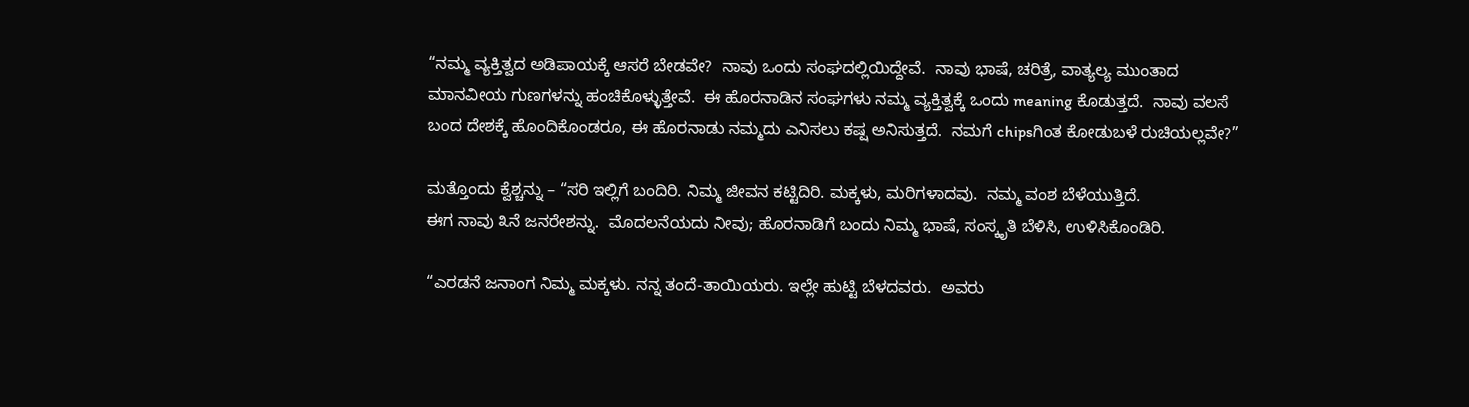“ನಮ್ಮ ವ್ಯಕ್ತಿತ್ವದ ಅಡಿಪಾಯಕ್ಕೆ ಆಸರೆ ಬೇಡವೇ?  ನಾವು ಒಂದು ಸಂಘದಲ್ಲಿಯಿದ್ದೇವೆ.  ನಾವು ಭಾಷೆ, ಚರಿತ್ರೆ, ವಾತ್ಯಲ್ಯ ಮುಂತಾದ ಮಾನವೀಯ ಗುಣಗಳನ್ನು ಹಂಚಿಕೊಳ್ಳುತ್ತೇವೆ.  ಈ ಹೊರನಾಡಿನ ಸಂಘಗಳು ನಮ್ಮ ವ್ಯಕ್ತಿತ್ವಕ್ಕೆ ಒಂದು meaning ಕೊಡುತ್ತದೆ.  ನಾವು ವಲಸೆ ಬಂದ ದೇಶಕ್ಕೆ ಹೊಂದಿಕೊಂಡರೂ, ಈ ಹೊರನಾಡು ನಮ್ಮದು ಎನಿಸಲು ಕಷ್ಷ ಅನಿಸುತ್ತದೆ.  ನಮಗೆ chipsಗಿಂತ ಕೋಡುಬಳೆ ರುಚಿಯಲ್ಲವೇ?”

ಮತ್ತೊಂದು ಕ್ವೆಶ್ಚನ್ನು – “ಸರಿ ಇಲ್ಲಿಗೆ ಬಂದಿರಿ. ನಿಮ್ಮ ಜೀವನ ಕಟ್ಟಿದಿರಿ. ಮಕ್ಕಳು, ಮರಿಗಳಾದವು.  ನಮ್ಮ ವಂಶ ಬೆಳೆಯುತ್ತಿದೆ.
ಈಗ ನಾವು ೩ನೆ ಜನರೇಶನ್ನು.  ಮೊದಲನೆಯದು ನೀವು; ಹೊರನಾಡಿಗೆ ಬಂದು ನಿಮ್ಮ ಭಾಷೆ, ಸಂಸ್ಕೃತಿ ಬೆಳಿಸಿ, ಉಳಿಸಿಕೊಂಡಿರಿ.

“ಎರಡನೆ ಜನಾಂಗ ನಿಮ್ಮ ಮಕ್ಕಳು. ನನ್ನ ತಂದೆ-ತಾಯಿಯರು. ಇಲ್ಲೇ ಹುಟ್ಟಿ ಬೆಳದವರು.  ಅವರು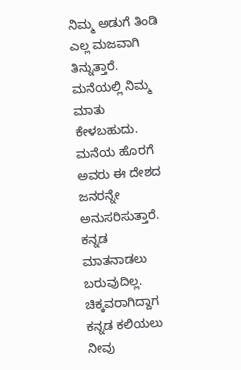ನಿಮ್ಮ ಅಡುಗೆ ತಿಂಡಿ ಎಲ್ಲ ಮಜವಾಗಿ ತಿನ್ನುತ್ತಾರೆ. ಮನೆಯಲ್ಲಿ ನಿಮ್ಮ ಮಾತು ಕೇಳಬಹುದು. ಮನೆಯ ಹೊರಗೆ ಅವರು ಈ ದೇಶದ ಜನರನ್ನೇ ಅನುಸರಿಸುತ್ತಾರೆ.  ಕನ್ನಡ ಮಾತನಾಡಲು ಬರುವುದಿಲ್ಲ.  ಚಿಕ್ಕವರಾಗಿದ್ದಾಗ ಕನ್ನಡ ಕಲಿಯಲು ನೀವು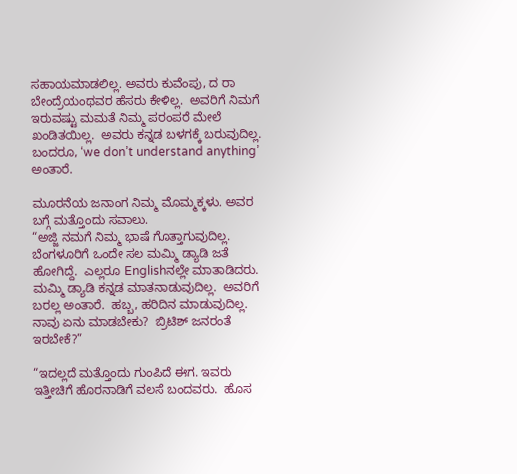ಸಹಾಯಮಾಡಲಿಲ್ಲ. ಅವರು ಕುವೆಂಪು, ದ ರಾ ಬೇಂದ್ರೆಯಂಥವರ ಹೆಸರು ಕೇಳಿಲ್ಲ.  ಅವರಿಗೆ ನಿಮಗೆ ಇರುವಷ್ಟು ಮಮತೆ ನಿಮ್ಮ ಪರಂಪರೆ ಮೇಲೆ ಖಂಡಿತಯಿಲ್ಲ.  ಅವರು ಕನ್ನಡ ಬಳಗಕ್ಕೆ ಬರುವುದಿಲ್ಲ.  ಬಂದರೂ, ‘we don’t understand anything’ ಅಂತಾರೆ.

ಮೂರನೆಯ ಜನಾಂಗ ನಿಮ್ಮ ಮೊಮ್ಮಕ್ಕಳು. ಅವರ ಬಗ್ಗೆ ಮತ್ತೊಂದು ಸವಾಲು.
“ಅಜ್ಜಿ ನಮಗೆ ನಿಮ್ಮ ಭಾಷೆ ಗೊತ್ತಾಗುವುದಿಲ್ಲ.  ಬೆಂಗಳೂರಿಗೆ ಒಂದೇ ಸಲ ಮಮ್ಮಿ ಡ್ಯಾಡಿ ಜತೆ ಹೋಗಿದ್ದೆ.  ಎಲ್ಲರೂ Englishನಲ್ಲೇ ಮಾತಾಡಿದರು.  ಮಮ್ಮಿ ಡ್ಯಾಡಿ ಕನ್ನಡ ಮಾತನಾಡುವುದಿಲ್ಲ.  ಅವರಿಗೆ ಬರಲ್ಲ ಅಂತಾರೆ.  ಹಬ್ಬ, ಹರಿದಿನ ಮಾಡುವುದಿಲ್ಲ.  ನಾವು ಏನು ಮಾಡಬೇಕು?  ಬ್ರಿಟಿಶ್ ಜನರಂತೆ ಇರಬೇಕೆ?”

“ಇದಲ್ಲದೆ ಮತ್ತೊಂದು ಗುಂಪಿದೆ ಈಗ. ಇವರು ಇತ್ತೀಚಿಗೆ ಹೊರನಾಡಿಗೆ ವಲಸೆ ಬಂದವರು.  ಹೊಸ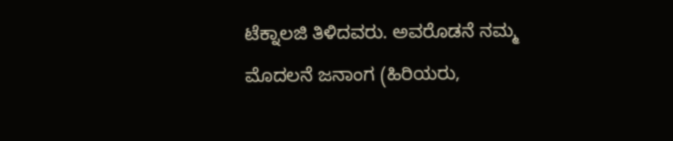ಟೆಕ್ನಾಲಜಿ ತಿಳಿದವರು. ಅವರೊಡನೆ ನಮ್ಮ ಮೊದಲನೆ ಜನಾಂಗ (ಹಿರಿಯರು,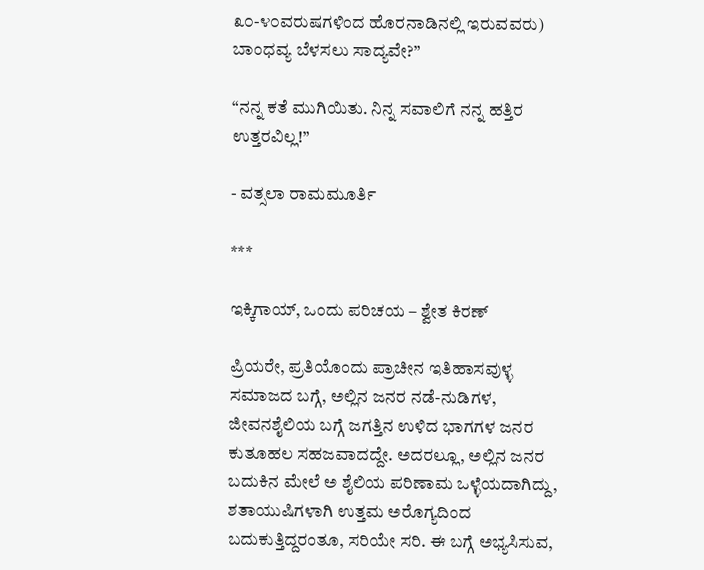೩೦-೪೦ವರುಷಗಳಿಂದ ಹೊರನಾಡಿನಲ್ಲಿ ಇರುವವರು) ಬಾಂಧವ್ಯ ಬೆಳಸಲು ಸಾದ್ಯವೇ?”

“ನನ್ನ ಕತೆ ಮುಗಿಯಿತು. ನಿನ್ನ ಸವಾಲಿಗೆ ನನ್ನ ಹತ್ತಿರ ಉತ್ತರವಿಲ್ಲ!”

- ವತ್ಸಲಾ ರಾಮಮೂರ್ತಿ

***

ಇಕ್ಕಿಗಾಯ್, ಒಂದು ಪರಿಚಯ – ಶ್ವೇತ ಕಿರಣ್

ಪ್ರಿಯರೇ, ಪ್ರತಿಯೊಂದು ಪ್ರಾಚೀನ ಇತಿಹಾಸವುಳ್ಳ ಸಮಾಜದ ಬಗ್ಗೆ, ಅಲ್ಲಿನ ಜನರ ನಡೆ-ನುಡಿಗಳ, ಜೀವನಶೈಲಿಯ ಬಗ್ಗೆ ಜಗತ್ತಿನ ಉಳಿದ ಭಾಗಗಳ ಜನರ ಕುತೂಹಲ ಸಹಜವಾದದ್ದೇ. ಅದರಲ್ಲೂ, ಅಲ್ಲಿನ ಜನರ ಬದುಕಿನ ಮೇಲೆ ಅ ಶೈಲಿಯ ಪರಿಣಾಮ ಒಳ್ಳೆಯದಾಗಿದ್ದು, ಶತಾಯುಷಿಗಳಾಗಿ ಉತ್ತಮ ಅರೊಗ್ಯದಿಂದ ಬದುಕುತ್ತಿದ್ದರಂತೂ, ಸರಿಯೇ ಸರಿ. ಈ ಬಗ್ಗೆ ಅಭ್ಯಸಿಸುವ,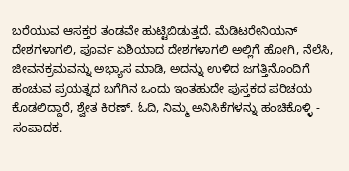ಬರೆಯುವ ಆಸಕ್ತರ ತಂಡವೇ ಹುಟ್ಟಿಬಿಡುತ್ತದೆ. ಮೆಡಿಟರೇನಿಯನ್ ದೇಶಗಳಾಗಲಿ, ಪೂರ್ವ ಏಶಿಯಾದ ದೇಶಗಳಾಗಲಿ ಅಲ್ಲಿಗೆ ಹೋಗಿ, ನೆಲೆಸಿ, ಜೀವನಕ್ರಮವನ್ನು ಅಭ್ಯಾಸ ಮಾಡಿ, ಅದನ್ನು ಉಳಿದ ಜಗತ್ತಿನೊಂದಿಗೆ ಹಂಚುವ ಪ್ರಯತ್ನದ ಬಗೆಗಿನ ಒಂದು ಇಂತಹುದೇ ಪುಸ್ತಕದ ಪರಿಚಯ ಕೊಡಲಿದ್ದಾರೆ, ಶ್ವೇತ ಕಿರಣ್. ಓದಿ, ನಿಮ್ಮ ಅನಿಸಿಕೆಗಳನ್ನು ಹಂಚಿಕೊಳ್ಳಿ - ಸಂಪಾದಕ.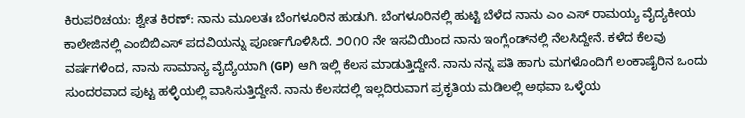ಕಿರುಪರಿಚಯ: ಶ್ವೇತ ಕಿರಣ್: ನಾನು ಮೂಲತಃ ಬೆಂಗಳೂರಿನ ಹುಡುಗಿ. ಬೆಂಗಳೂರಿನಲ್ಲಿ ಹುಟ್ಟಿ ಬೆಳೆದ ನಾನು ಎಂ ಎಸ್ ರಾಮಯ್ಯ ವೈದ್ಯಕೀಯ ಕಾಲೇಜಿನಲ್ಲಿ ಎಂಬಿಬಿಎಸ್ ಪದವಿಯನ್ನು ಪೂರ್ಣಗೊಳಿಸಿದೆ. ೨೦೧೦ ನೇ ಇಸವಿಯಿಂದ ನಾನು ಇಂಗ್ಲೆಂಡ್‌ನಲ್ಲಿ ನೆಲಸಿದ್ದೇನೆ. ಕಳೆದ ಕೆಲವು ವರ್ಷಗಳಿಂದ, ನಾನು ಸಾಮಾನ್ಯ ವೈದ್ಯೆಯಾಗಿ (GP) ಆಗಿ ಇಲ್ಲಿ ಕೆಲಸ ಮಾಡುತ್ತಿದ್ದೇನೆ. ನಾನು ನನ್ನ ಪತಿ ಹಾಗು ಮಗಳೊಂದಿಗೆ ಲಂಕಾಷೈರಿನ ಒಂದು ಸುಂದರವಾದ ಪುಟ್ಟ ಹಳ್ಳಿಯಲ್ಲಿ ವಾಸಿಸುತ್ತಿದ್ದೇನೆ. ನಾನು ಕೆಲಸದಲ್ಲಿ ಇಲ್ಲದಿರುವಾಗ ಪ್ರಕೃತಿಯ ಮಡಿಲಲ್ಲಿ ಅಥವಾ ಒಳ್ಳೆಯ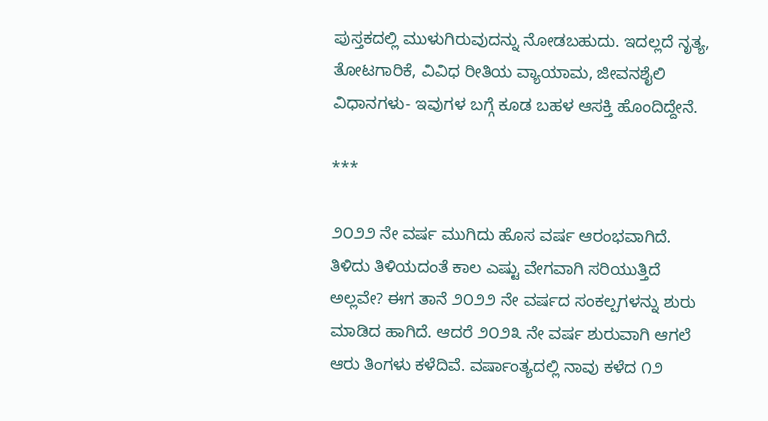ಪುಸ್ತಕದಲ್ಲಿ ಮುಳುಗಿರುವುದನ್ನು ನೋಡಬಹುದು. ಇದಲ್ಲದೆ ನೃತ್ಯ, ತೋಟಗಾರಿಕೆ, ವಿವಿಧ ರೀತಿಯ ವ್ಯಾಯಾಮ, ಜೀವನಶೈಲಿ ವಿಧಾನಗಳು- ಇವುಗಳ ಬಗ್ಗೆ ಕೂಡ ಬಹಳ ಆಸಕ್ತಿ ಹೊಂದಿದ್ದೇನೆ.

***

೨೦೨೨ ನೇ ವರ್ಷ ಮುಗಿದು ಹೊಸ ವರ್ಷ ಆರಂಭವಾಗಿದೆ. ತಿಳಿದು ತಿಳಿಯದಂತೆ ಕಾಲ ಎಷ್ಟು ವೇಗವಾಗಿ ಸರಿಯುತ್ತಿದೆ ಅಲ್ಲವೇ? ಈಗ ತಾನೆ ೨೦೨೨ ನೇ ವರ್ಷದ ಸಂಕಲ್ಪಗಳನ್ನು ಶುರು ಮಾಡಿದ ಹಾಗಿದೆ. ಆದರೆ ೨೦೨೩ ನೇ ವರ್ಷ ಶುರುವಾಗಿ ಆಗಲೆ ಆರು ತಿಂಗಳು ಕಳೆದಿವೆ. ವರ್ಷಾಂತ್ಯದಲ್ಲಿ ನಾವು ಕಳೆದ ೧೨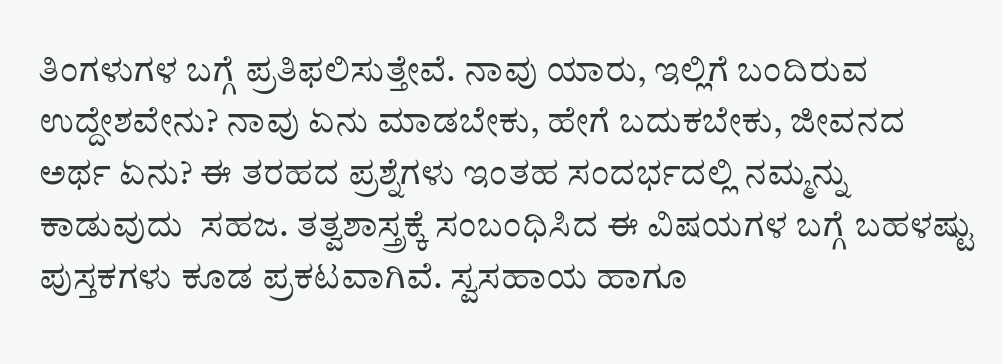ತಿಂಗಳುಗಳ ಬಗ್ಗೆ ಪ್ರತಿಫಲಿಸುತ್ತೇವೆ. ನಾವು ಯಾರು, ಇಲ್ಲಿಗೆ ಬಂದಿರುವ ಉದ್ದೇಶವೇನು? ನಾವು ಏನು ಮಾಡಬೇಕು, ಹೇಗೆ ಬದುಕಬೇಕು, ಜೀವನದ ಅರ್ಥ ಏನು? ಈ ತರಹದ ಪ್ರಶ್ನೆಗಳು ಇಂತಹ ಸಂದರ್ಭದಲ್ಲಿ ನಮ್ಮನ್ನು ಕಾಡುವುದು  ಸಹಜ. ತತ್ವಶಾಸ್ತ್ರಕ್ಕೆ ಸಂಬಂಧಿಸಿದ ಈ ವಿಷಯಗಳ ಬಗ್ಗೆ ಬಹಳಷ್ಟು ಪುಸ್ತಕಗಳು ಕೂಡ ಪ್ರಕಟವಾಗಿವೆ. ಸ್ವಸಹಾಯ ಹಾಗೂ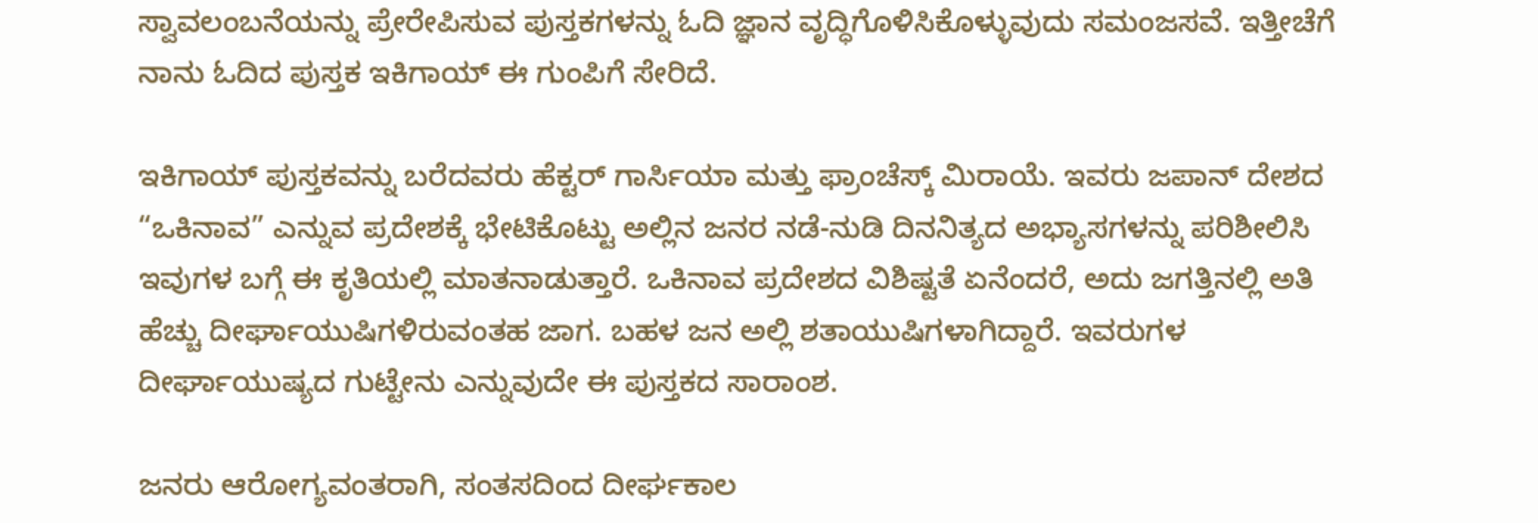ಸ್ವಾವಲಂಬನೆಯನ್ನು ಪ್ರೇರೇಪಿಸುವ ಪುಸ್ತಕಗಳನ್ನು ಓದಿ ಜ್ಞಾನ ವೃದ್ಧಿಗೊಳಿಸಿಕೊಳ್ಳುವುದು ಸಮಂಜಸವೆ. ಇತ್ತೀಚೆಗೆ ನಾನು ಓದಿದ ಪುಸ್ತಕ ಇಕಿಗಾಯ್ ಈ ಗುಂಪಿಗೆ ಸೇರಿದೆ.

ಇಕಿಗಾಯ್‌ ಪುಸ್ತಕವನ್ನು ಬರೆದವರು ಹೆಕ್ಟರ್ ಗಾರ್ಸಿಯಾ ಮತ್ತು ಫ್ರಾಂಚೆಸ್ಕ್ ಮಿರಾಯೆ. ಇವರು ಜಪಾನ್ ದೇಶದ “ಒಕಿನಾವ” ಎನ್ನುವ ಪ್ರದೇಶಕ್ಕೆ ಭೇಟಿಕೊಟ್ಟು ಅಲ್ಲಿನ ಜನರ ನಡೆ-ನುಡಿ ದಿನನಿತ್ಯದ ಅಭ್ಯಾಸಗಳನ್ನು ಪರಿಶೀಲಿಸಿ ಇವುಗಳ ಬಗ್ಗೆ ಈ ಕೃತಿಯಲ್ಲಿ ಮಾತನಾಡುತ್ತಾರೆ. ಒಕಿನಾವ ಪ್ರದೇಶದ ವಿಶಿಷ್ಟತೆ ಏನೆಂದರೆ, ಅದು ಜಗತ್ತಿನಲ್ಲಿ ಅತಿ ಹೆಚ್ಚು ದೀರ್ಘಾಯುಷಿಗಳಿರುವಂತಹ ಜಾಗ. ಬಹಳ ಜನ ಅಲ್ಲಿ ಶತಾಯುಷಿಗಳಾಗಿದ್ದಾರೆ. ಇವರುಗಳ ದೀರ್ಘಾಯುಷ್ಯದ ಗುಟ್ಟೇನು ಎನ್ನುವುದೇ ಈ ಪುಸ್ತಕದ ಸಾರಾಂಶ.

ಜನರು ಆರೋಗ್ಯವಂತರಾಗಿ, ಸಂತಸದಿಂದ ದೀರ್ಘಕಾಲ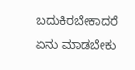ಬದುಕಿರಬೇಕಾದರೆ ಏನು ಮಾಡಬೇಕು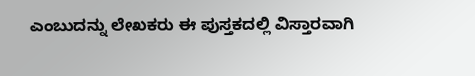ಎಂಬುದನ್ನು ಲೇಖಕರು ಈ ಪುಸ್ತಕದಲ್ಲಿ ವಿಸ್ತಾರವಾಗಿ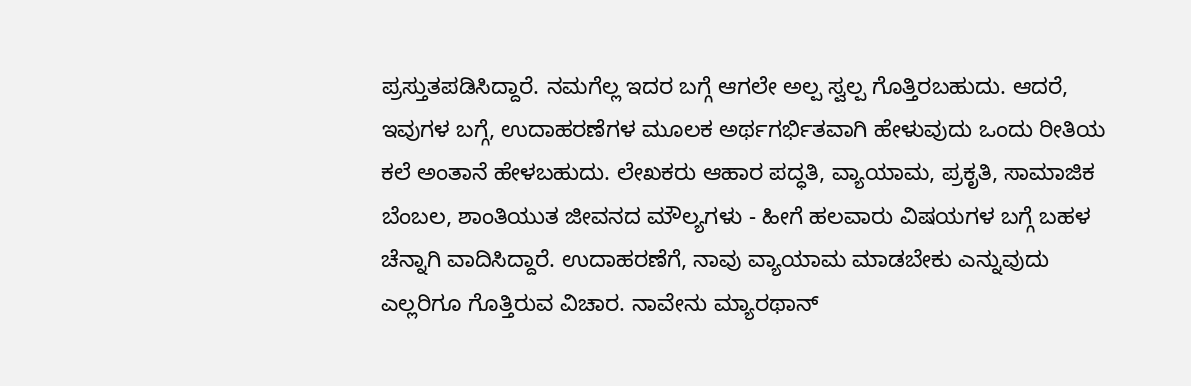ಪ್ರಸ್ತುತಪಡಿಸಿದ್ದಾರೆ. ನಮಗೆಲ್ಲ ಇದರ ಬಗ್ಗೆ ಆಗಲೇ ಅಲ್ಪ ಸ್ವಲ್ಪ ಗೊತ್ತಿರಬಹುದು. ಆದರೆ, ಇವುಗಳ ಬಗ್ಗೆ, ಉದಾಹರಣೆಗಳ ಮೂಲಕ ಅರ್ಥಗರ್ಭಿತವಾಗಿ ಹೇಳುವುದು ಒಂದು ರೀತಿಯ ಕಲೆ ಅಂತಾನೆ ಹೇಳಬಹುದು. ಲೇಖಕರು ಆಹಾರ ಪದ್ಧತಿ, ವ್ಯಾಯಾಮ, ಪ್ರಕೃತಿ, ಸಾಮಾಜಿಕ ಬೆಂಬಲ, ಶಾಂತಿಯುತ ಜೀವನದ ಮೌಲ್ಯಗಳು - ಹೀಗೆ ಹಲವಾರು ವಿಷಯಗಳ ಬಗ್ಗೆ ಬಹಳ ಚೆನ್ನಾಗಿ ವಾದಿಸಿದ್ದಾರೆ. ಉದಾಹರಣೆಗೆ, ನಾವು ವ್ಯಾಯಾಮ ಮಾಡಬೇಕು ಎನ್ನುವುದು ಎಲ್ಲರಿಗೂ ಗೊತ್ತಿರುವ ವಿಚಾರ. ನಾವೇನು ಮ್ಯಾರಥಾನ್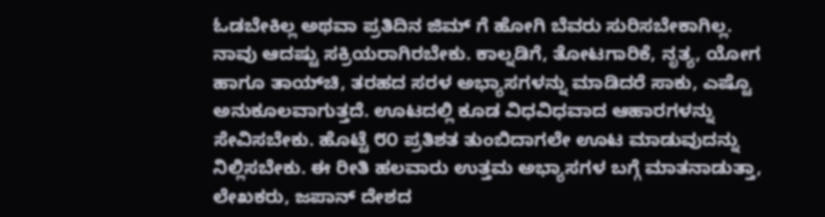ಓಡಬೇಕಿಲ್ಲ ಅಥವಾ ಪ್ರತಿದಿನ ಜಿಮ್ ಗೆ ಹೋಗಿ ಬೆವರು ಸುರಿಸಬೇಕಾಗಿಲ್ಲ. ನಾವು ಆದಷ್ಟು ಸಕ್ರಿಯರಾಗಿರಬೇಕು. ಕಾಲ್ನಡಿಗೆ, ತೋಟಗಾರಿಕೆ, ನೃತ್ಯ, ಯೋಗ ಹಾಗೂ ತಾಯ್‌ಚಿ, ತರಹದ ಸರಳ ಅಭ್ಯಾಸಗಳನ್ನು ಮಾಡಿದರೆ ಸಾಕು, ಎಷ್ಟೊ ಅನುಕೂಲವಾಗುತ್ತದೆ. ಊಟದಲ್ಲಿ ಕೂಡ ವಿಧವಿಧವಾದ ಆಹಾರಗಳನ್ನು ಸೇವಿಸಬೇಕು. ಹೊಟ್ಟೆ ೮೦ ಪ್ರತಿಶತ ತುಂಬಿದಾಗಲೇ ಊಟ ಮಾಡುವುದನ್ನು ನಿಲ್ಲಿಸಬೇಕು. ಈ ರೀತಿ ಹಲವಾರು ಉತ್ತಮ ಅಭ್ಯಾಸಗಳ ಬಗ್ಗೆ ಮಾತನಾಡುತ್ತಾ, ಲೇಖಕರು, ಜಪಾನ್ ದೇಶದ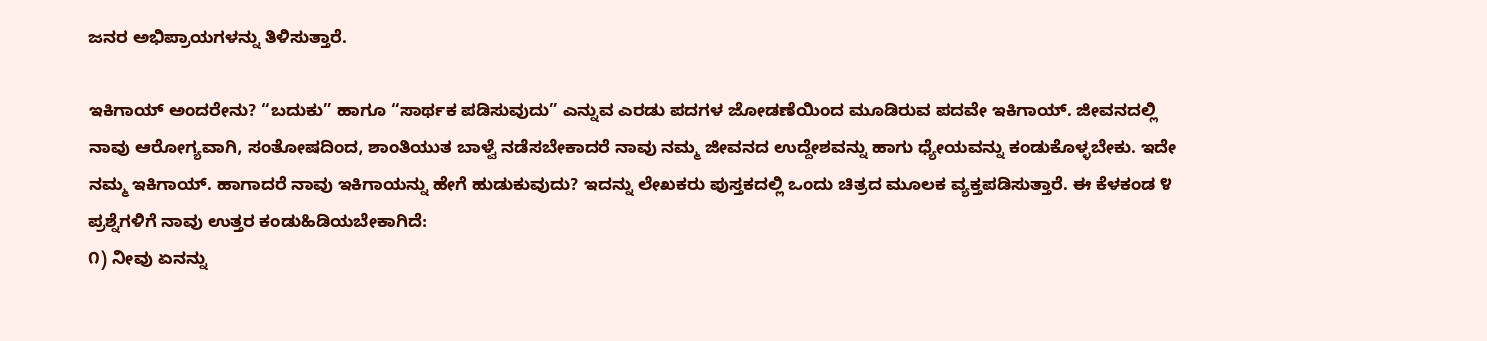ಜನರ ಅಭಿಪ್ರಾಯಗಳನ್ನು ತಿಳಿಸುತ್ತಾರೆ.

ಇಕಿಗಾಯ್ ಅಂದರೇನು? “ಬದುಕು” ಹಾಗೂ “ಸಾರ್ಥಕ ಪಡಿಸುವುದು” ಎನ್ನುವ ಎರಡು ಪದಗಳ ಜೋಡಣೆಯಿಂದ ಮೂಡಿರುವ ಪದವೇ ಇಕಿಗಾಯ್‌. ಜೀವನದಲ್ಲಿ ನಾವು ಆರೋಗ್ಯವಾಗಿ, ಸಂತೋಷದಿಂದ, ಶಾಂತಿಯುತ ಬಾಳ್ವೆ ನಡೆಸಬೇಕಾದರೆ ನಾವು ನಮ್ಮ ಜೀವನದ ಉದ್ದೇಶವನ್ನು ಹಾಗು ಧ್ಯೇಯವನ್ನು ಕಂಡುಕೊಳ್ಳಬೇಕು. ಇದೇ ನಮ್ಮ ಇಕಿಗಾಯ್‌. ಹಾಗಾದರೆ ನಾವು ಇಕಿಗಾಯನ್ನು ಹೇಗೆ ಹುಡುಕುವುದು? ಇದನ್ನು ಲೇಖಕರು ಪುಸ್ತಕದಲ್ಲಿ ಒಂದು ಚಿತ್ರದ ಮೂಲಕ ವ್ಯಕ್ತಪಡಿಸುತ್ತಾರೆ. ಈ ಕೆಳಕಂಡ ೪ ಪ್ರಶ್ನೆಗಳಿಗೆ ನಾವು ಉತ್ತರ ಕಂಡುಹಿಡಿಯಬೇಕಾಗಿದೆ:
೧) ನೀವು ಏನನ್ನು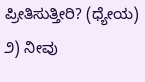ಪ್ರೀತಿಸುತ್ತೀರಿ? (ಧ್ಯೇಯ)
೨) ನೀವು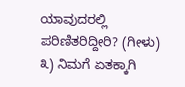ಯಾವುದರಲ್ಲಿ ಪರಿಣಿತರಿದ್ದೀರಿ? (ಗೀಳು)
೩) ನಿಮಗೆ ಏತಕ್ಕಾಗಿ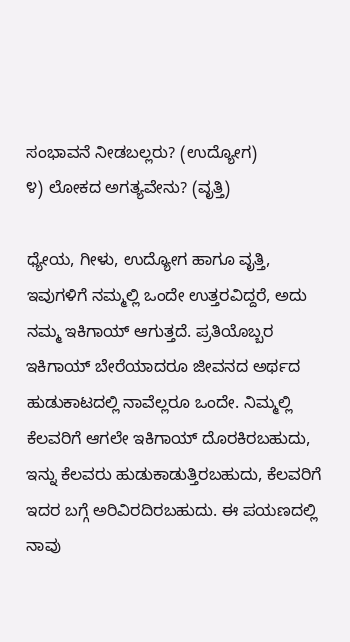ಸಂಭಾವನೆ ನೀಡಬಲ್ಲರು? (ಉದ್ಯೋಗ)
೪) ಲೋಕದ ಅಗತ್ಯವೇನು? (ವೃತ್ತಿ)

ಧ್ಯೇಯ, ಗೀಳು, ಉದ್ಯೋಗ ಹಾಗೂ ವೃತ್ತಿ, ಇವುಗಳಿಗೆ ನಮ್ಮಲ್ಲಿ ಒಂದೇ ಉತ್ತರವಿದ್ದರೆ, ಅದು ನಮ್ಮ ಇಕಿಗಾಯ್ ಆಗುತ್ತದೆ. ಪ್ರತಿಯೊಬ್ಬರ ಇಕಿಗಾಯ್‌ ಬೇರೆಯಾದರೂ ಜೀವನದ ಅರ್ಥದ ಹುಡುಕಾಟದಲ್ಲಿ ನಾವೆಲ್ಲರೂ ಒಂದೇ. ನಿಮ್ಮಲ್ಲಿ ಕೆಲವರಿಗೆ ಆಗಲೇ ಇಕಿಗಾಯ್‌ ದೊರಕಿರಬಹುದು, ಇನ್ನು ಕೆಲವರು ಹುಡುಕಾಡುತ್ತಿರಬಹುದು, ಕೆಲವರಿಗೆ ಇದರ ಬಗ್ಗೆ ಅರಿವಿರದಿರಬಹುದು. ಈ ಪಯಣದಲ್ಲಿ ನಾವು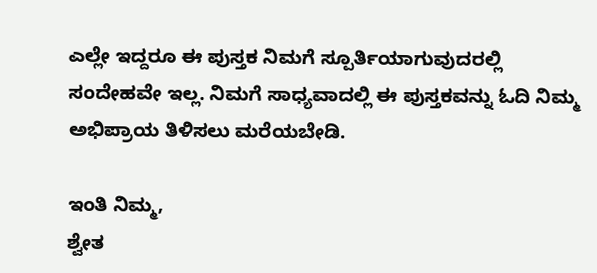ಎಲ್ಲೇ ಇದ್ದರೂ ಈ ಪುಸ್ತಕ ನಿಮಗೆ ಸ್ಪೂರ್ತಿಯಾಗುವುದರಲ್ಲಿ ಸಂದೇಹವೇ ಇಲ್ಲ. ನಿಮಗೆ ಸಾಧ್ಯವಾದಲ್ಲಿ ಈ ಪುಸ್ತಕವನ್ನು ಓದಿ ನಿಮ್ಮ ಅಭಿಪ್ರಾಯ ತಿಳಿಸಲು ಮರೆಯಬೇಡಿ.

ಇಂತಿ ನಿಮ್ಮ,
ಶ್ವೇತ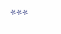***